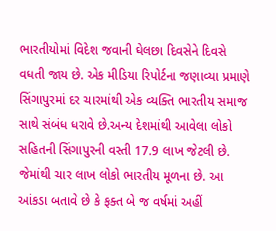ભારતીયોમાં વિદેશ જવાની ઘેલછા દિવસેને દિવસે વધતી જાય છે. એક મીડિયા રિપોર્ટના જણાવ્યા પ્રમાણે સિંગાપુરમાં દર ચારમાંથી એક વ્યક્તિ ભારતીય સમાજ સાથે સંબંધ ધરાવે છે.અન્ય દેશમાંથી આવેલા લોકો સહિતની સિંગાપુરની વસ્તી 17.9 લાખ જેટલી છે. જેમાંથી ચાર લાખ લોકો ભારતીય મૂળના છે. આ આંકડા બતાવે છે કે ફક્ત બે જ વર્ષમાં અહીં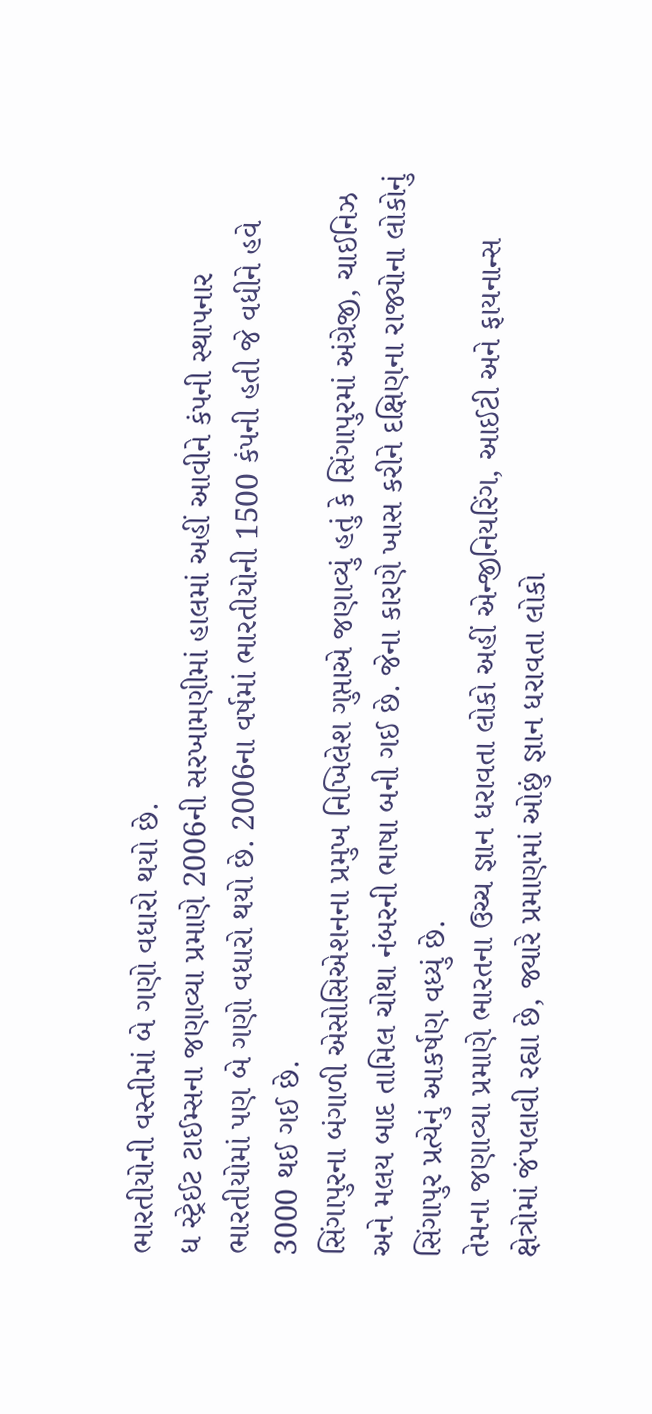ભારતીયોની વસ્તીમાં બે ગણો વધારો થયો છે.
ધ સ્ટ્રેઈટ ટાઈમ્સના જણાવ્યા પ્રમાણે 2006ની સરખામણીમાં હાલમાં અહીં આવીને કંપની સ્થાપનાર ભારતીયોમાં પણ બે ગણો વધારો થયો છે. 2006ના વર્ષમાં ભારતીયોની 1500 કંપની હતી જે વધીને હવે 3000 થઈ ગઈ છે.
સિંગાપુરના બંગાળી એસોસિએશનના પ્રમુખ નિખિલેશ ગુપ્તાએ જણાવ્યું હતું કે સિંગાપુરમાં અંગ્રેજી, ચાઈનિઝ અને મલય બાદ તામિલ ચોથા નંબરની ભાષા બની ગઈ છે. જેના કારણે ખાસ કરીને દક્ષિણના રાજ્યોના લોકોનું સિંગાપુર પ્રત્યેનું આકર્ષણ વધ્યું છે.
તેમના જણાવ્યા પ્રમાણે ભારતના ઉચ્ચ જ્ઞાન ધરાવતા લોકો અહીં એન્જીનિયરિંગ, આઈટી અને ફાયનાન્સ ક્ષેત્રોમાં જંપલાવી રહ્યા છે, જ્યારે પ્રમાણમાં ઓછું જ્ઞાન ધરાવતા લોકો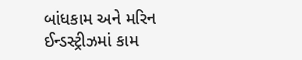બાંધકામ અને મરિન ઈન્ડસ્ટ્રીઝમાં કામ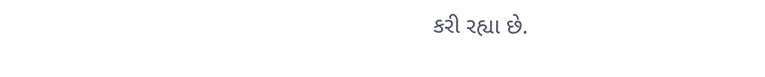કરી રહ્યા છે.